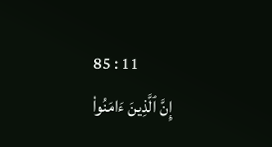85 : 11
إِنَّ ٱلَّذِينَ ءَامَنُواْ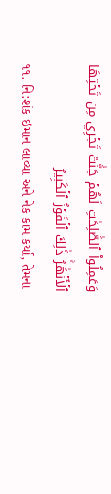وَعَمِلُواْ ٱلصَّٰلِحَٰتِ لَهُمۡ جَنَّٰتٞ تَجۡرِي مِن تَحۡتِهَا ٱلۡأَنۡهَٰرُۚ ذَٰلِكَ ٱلۡفَوۡزُ ٱلۡكَبِيرُ
૧૧. નિ:શંક ઇમાન લાવ્યા અને નેક કામ કર્યા, તેમના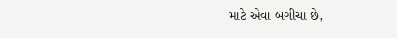માટે એવા બગીચા છે,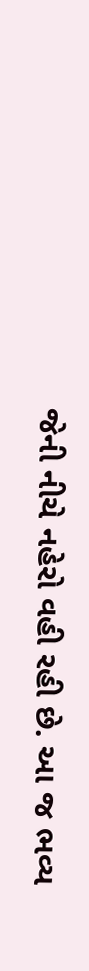જેની નીચે નહેરો વહી રહી છે. આ જ ભવ્ય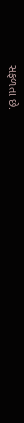સફળતા છે.